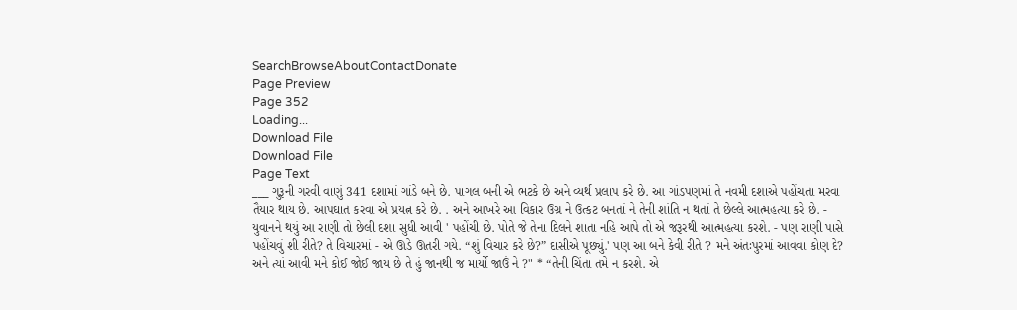SearchBrowseAboutContactDonate
Page Preview
Page 352
Loading...
Download File
Download File
Page Text
___ ગુરૂની ગરવી વાણું 341 દશામાં ગાંડે બને છે. પાગલ બની એ ભટકે છે અને વ્યર્થ પ્રલાપ કરે છે. આ ગાંડપણમાં તે નવમી દશાએ પહોંચતા મરવા તૈયાર થાય છે. આપઘાત કરવા એ પ્રયત્ન કરે છે. . અને આખરે આ વિકાર ઉગ્ર ને ઉત્કટ બનતાં ને તેની શાંતિ ન થતાં તે છેલ્લે આત્મહત્યા કરે છે. - યુવાનને થયું આ રાણી તો છેલી દશા સુધી આવી ' પહોંચી છે. પોતે જે તેના દિલને શાતા નહિ આપે તો એ જરૂરથી આત્મહત્યા કરશે. - પણ રાણી પાસે પહોંચવું શી રીતે? તે વિચારમાં - એ ઊડે ઊતરી ગયે. “શું વિચાર કરે છે?” દાસીએ પૂછ્યું.' પણ આ બને કેવી રીતે ? મને અંતઃપુરમાં આવવા કોણ દે? અને ત્યાં આવી મને કોઈ જોઈ જાય છે તે હું જાનથી જ માર્યો જાઉં ને ?" * “તેની ચિંતા તમે ન કરશે. એ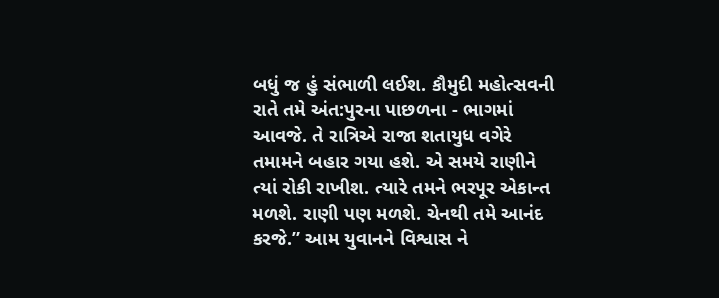બધું જ હું સંભાળી લઈશ. કૌમુદી મહોત્સવની રાતે તમે અંત:પુરના પાછળના - ભાગમાં આવજે. તે રાત્રિએ રાજા શતાયુધ વગેરે તમામને બહાર ગયા હશે. એ સમયે રાણીને ત્યાં રોકી રાખીશ. ત્યારે તમને ભરપૂર એકાન્ત મળશે. રાણી પણ મળશે. ચેનથી તમે આનંદ કરજે.” આમ યુવાનને વિશ્વાસ ને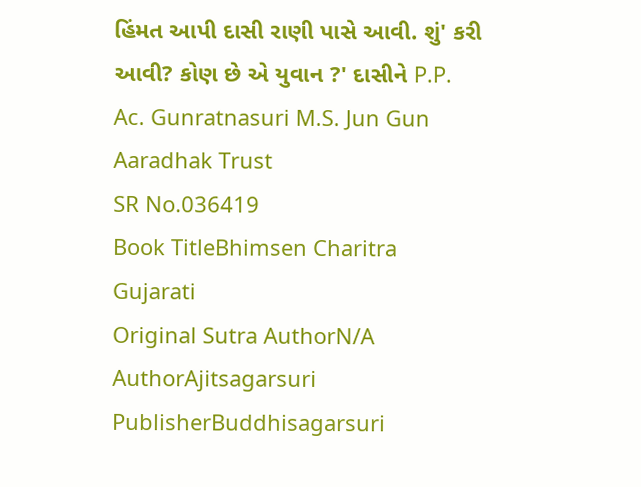હિંમત આપી દાસી રાણી પાસે આવી. શું' કરી આવી? કોણ છે એ યુવાન ?' દાસીને P.P. Ac. Gunratnasuri M.S. Jun Gun Aaradhak Trust
SR No.036419
Book TitleBhimsen Charitra Gujarati
Original Sutra AuthorN/A
AuthorAjitsagarsuri
PublisherBuddhisagarsuri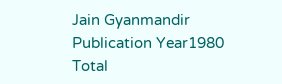Jain Gyanmandir
Publication Year1980
Total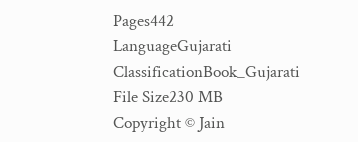Pages442
LanguageGujarati
ClassificationBook_Gujarati
File Size230 MB
Copyright © Jain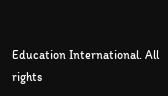Education International. All rights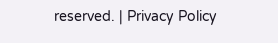reserved. | Privacy Policy